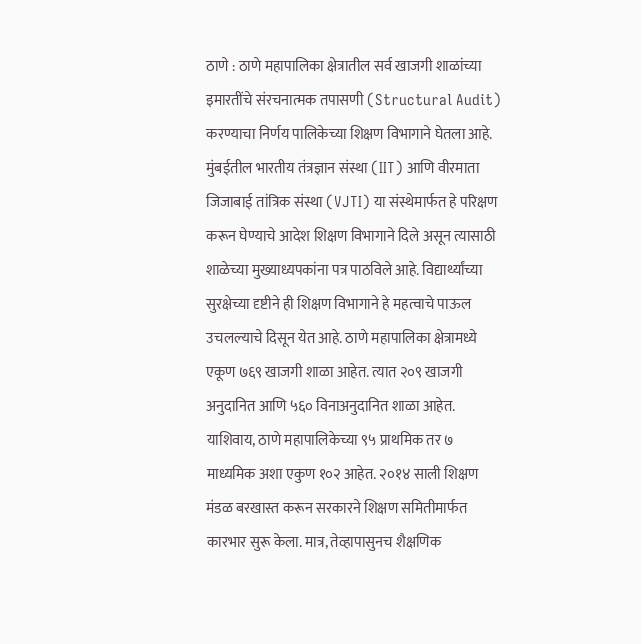ठाणे : ठाणे महापालिका क्षेत्रातील सर्व खाजगी शाळांच्या इमारतींचे संरचनात्मक तपासणी (Structural Audit) करण्याचा निर्णय पालिकेच्या शिक्षण विभागाने घेतला आहे. मुंबईतील भारतीय तंत्रज्ञान संस्था (IIT) आणि वीरमाता जिजाबाई तांत्रिक संस्था (VJTI) या संस्थेमार्फत हे परिक्षण करून घेण्याचे आदेश शिक्षण विभागाने दिले असून त्यासाठी शाळेच्या मुख्याध्यपकांना पत्र पाठविले आहे. विद्यार्थ्यांच्या सुरक्षेच्या दृष्टीने ही शिक्षण विभागाने हे महत्वाचे पाऊल उचलल्याचे दिसून येत आहे. ठाणे महापालिका क्षेत्रामध्ये एकूण ७६९ खाजगी शाळा आहेत. त्यात २०९ खाजगी अनुदानित आणि ५६० विनाअनुदानित शाळा आहेत. याशिवाय, ठाणे महापालिकेच्या ९५ प्राथमिक तर ७ माध्यमिक अशा एकुण १०२ आहेत. २०१४ साली शिक्षण मंडळ बरखास्त करून सरकारने शिक्षण समितीमार्फत कारभार सुरू केला. मात्र, तेव्हापासुनच शैक्षणिक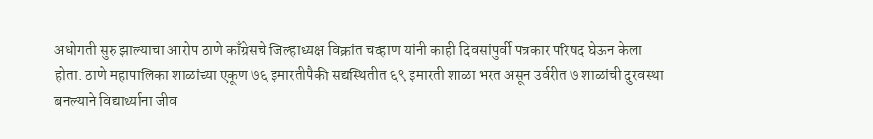अधोगती सुरु झाल्याचा आरोप ठाणे काँग्रेसचे जिल्हाध्यक्ष विक्रांत चव्हाण यांनी काही दिवसांपुर्वी पत्रकार परिषद घेऊन केला होता. ठाणे महापालिका शाळांच्या एकूण ७६ इमारतीपैकी सद्यस्थितीत ६९ इमारती शाळा भरत असून उर्वरीत ७ शाळांची दुरवस्था बनल्याने विद्यार्थ्याना जीव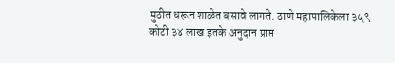मुठीत धरून शाळेत बसावे लागते. ठाणे महापालिकेला ३५९ कोटी ३४ लाख इतके अनुदान प्राप्त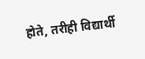होते, तरीही विद्यार्थी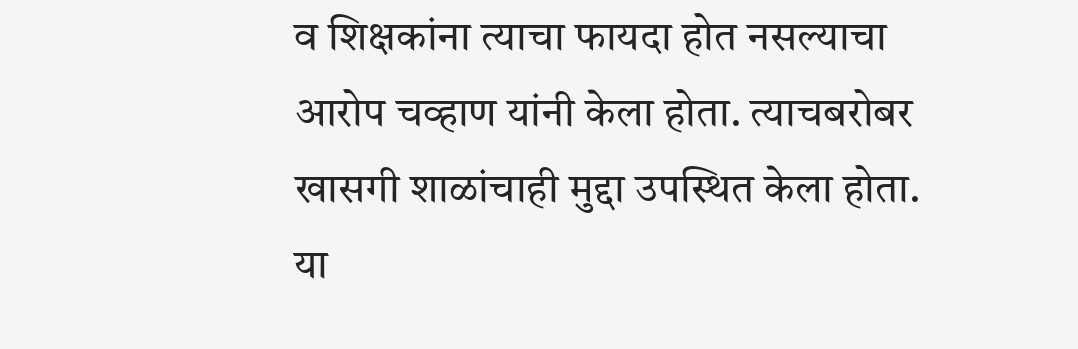व शिक्षकांना त्याचा फायदा होत नसल्याचा आरोप चव्हाण यांनी केला होता. त्याचबरोबर खासगी शाळांचाही मुद्दा उपस्थित केला होता.
या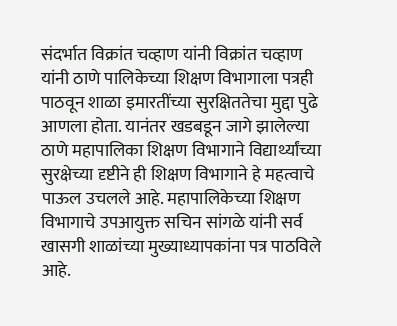संदर्भात विक्रांत चव्हाण यांनी विक्रांत चव्हाण यांनी ठाणे पालिकेच्या शिक्षण विभागाला पत्रही पाठवून शाळा इमारतींच्या सुरक्षिततेचा मुद्दा पुढे आणला होता. यानंतर खडबडून जागे झालेल्या ठाणे महापालिका शिक्षण विभागाने विद्यार्थ्यांच्या सुरक्षेच्या दृष्टीने ही शिक्षण विभागाने हे महत्वाचे पाऊल उचलले आहे. महापालिकेच्या शिक्षण विभागाचे उपआयुक्त सचिन सांगळे यांनी सर्व खासगी शाळांच्या मुख्याध्यापकांना पत्र पाठविले आहे.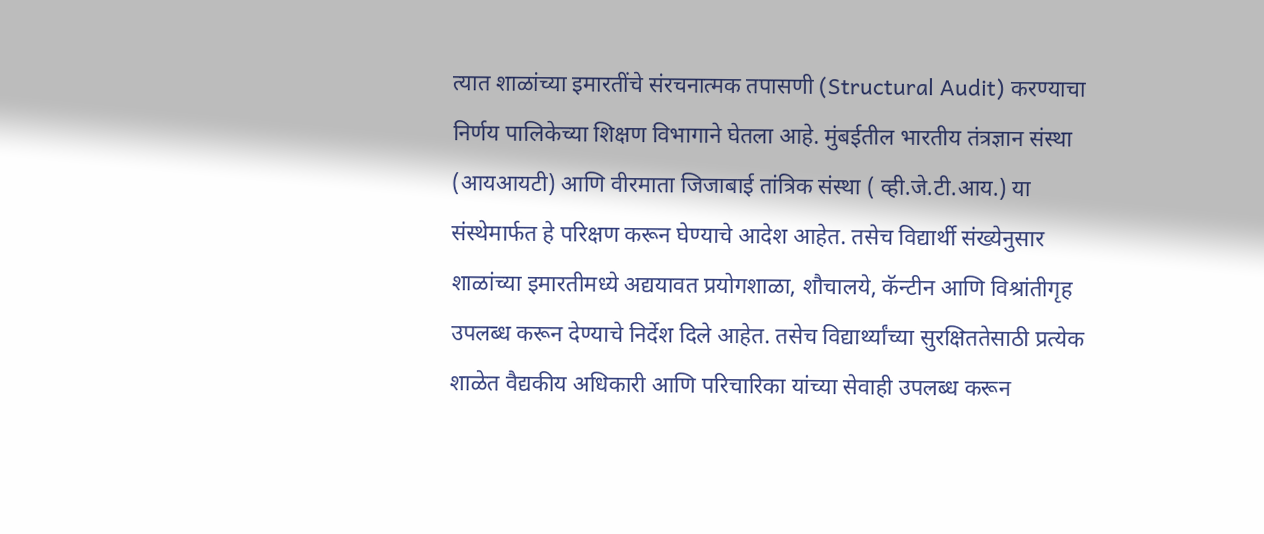त्यात शाळांच्या इमारतींचे संरचनात्मक तपासणी (Structural Audit) करण्याचा निर्णय पालिकेच्या शिक्षण विभागाने घेतला आहे. मुंबईतील भारतीय तंत्रज्ञान संस्था (आयआयटी) आणि वीरमाता जिजाबाई तांत्रिक संस्था ( व्ही.जे.टी.आय.) या संस्थेमार्फत हे परिक्षण करून घेण्याचे आदेश आहेत. तसेच विद्यार्थी संख्येनुसार शाळांच्या इमारतीमध्ये अद्ययावत प्रयोगशाळा, शौचालये, कॅन्टीन आणि विश्रांतीगृह उपलब्ध करून देण्याचे निर्देश दिले आहेत. तसेच विद्यार्थ्यांच्या सुरक्षिततेसाठी प्रत्येक शाळेत वैद्यकीय अधिकारी आणि परिचारिका यांच्या सेवाही उपलब्ध करून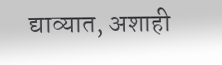द्याव्यात, अशाही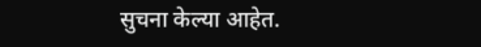सुचना केल्या आहेत.